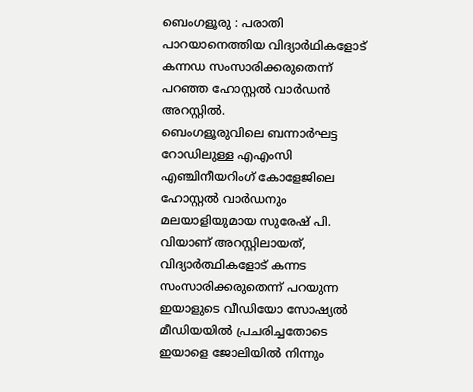ബെംഗളൂരു : പരാതി പാറയാനെത്തിയ വിദ്യാർഥികളോട് കന്നഡ സംസാരിക്കരുതെന്ന് പറഞ്ഞ ഹോസ്റ്റൽ വാർഡൻ അറസ്റ്റിൽ.
ബെംഗളൂരുവിലെ ബന്നാർഘട്ട റോഡിലുള്ള എഎംസി എഞ്ചിനീയറിംഗ് കോളേജിലെ ഹോസ്റ്റൽ വാർഡനും മലയാളിയുമായ സുരേഷ് പി. വിയാണ് അറസ്റ്റിലായത്, വിദ്യാർത്ഥികളോട് കന്നട സംസാരിക്കരുതെന്ന് പറയുന്ന ഇയാളുടെ വീഡിയോ സോഷ്യൽ മീഡിയയിൽ പ്രചരിച്ചതോടെ ഇയാളെ ജോലിയിൽ നിന്നും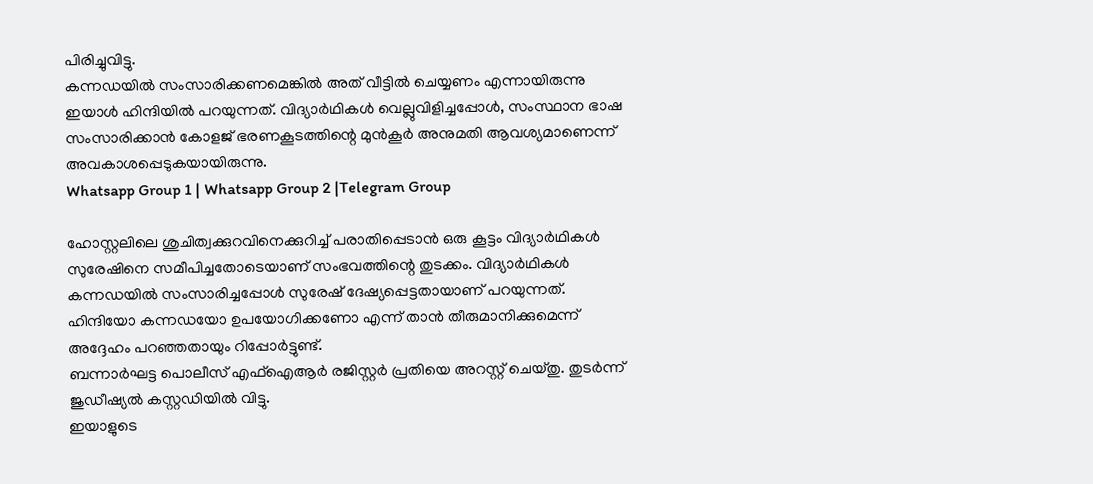പിരിച്ചുവിട്ടു.
കന്നഡയിൽ സംസാരിക്കണമെങ്കിൽ അത് വീട്ടിൽ ചെയ്യണം എന്നായിരുന്നു ഇയാൾ ഹിന്ദിയിൽ പറയുന്നത്. വിദ്യാർഥികൾ വെല്ലുവിളിച്ചപ്പോൾ, സംസ്ഥാന ഭാഷ സംസാരിക്കാൻ കോളജ് ഭരണകൂടത്തിന്റെ മുൻകൂർ അനുമതി ആവശ്യമാണെന്ന് അവകാശപ്പെടുകയായിരുന്നു.
Whatsapp Group 1 | Whatsapp Group 2 |Telegram Group

ഹോസ്റ്റലിലെ ശുചിത്വക്കുറവിനെക്കുറിച്ച് പരാതിപ്പെടാൻ ഒരു കൂട്ടം വിദ്യാർഥികൾ സുരേഷിനെ സമീപിച്ചതോടെയാണ് സംഭവത്തിന്റെ തുടക്കം. വിദ്യാർഥികൾ കന്നഡയിൽ സംസാരിച്ചപ്പോൾ സുരേഷ് ദേഷ്യപ്പെട്ടതായാണ് പറയുന്നത്. ഹിന്ദിയോ കന്നഡയോ ഉപയോഗിക്കണോ എന്ന് താൻ തീരുമാനിക്കുമെന്ന് അദ്ദേഹം പറഞ്ഞതായും റിപ്പോർട്ടുണ്ട്.
ബന്നാർഘട്ട പൊലീസ് എഫ്ഐആർ രജിസ്റ്റർ പ്രതിയെ അറസ്റ്റ് ചെയ്തു. തുടർന്ന് ജുഡീഷ്യൽ കസ്റ്റഡിയിൽ വിട്ടു.
ഇയാളുടെ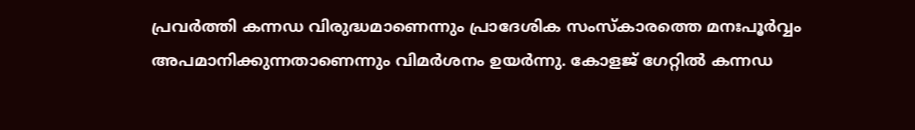പ്രവർത്തി കന്നഡ വിരുദ്ധമാണെന്നും പ്രാദേശിക സംസ്കാരത്തെ മനഃപൂർവ്വം അപമാനിക്കുന്നതാണെന്നും വിമർശനം ഉയർന്നു. കോളജ് ഗേറ്റിൽ കന്നഡ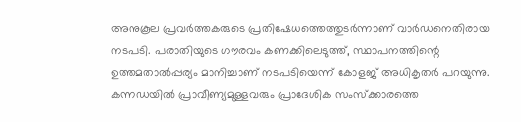അനുകൂല പ്രവർത്തകരുടെ പ്രതിഷേധത്തെത്തുടർന്നാണ് വാർഡനെതിരായ നടപടി. പരാതിയുടെ ഗൗരവം കണക്കിലെടുത്ത്, സ്ഥാപനത്തിന്റെ ഉത്തമതാൽപ്പര്യം മാനിച്ചാണ് നടപടിയെന്ന് കോളജ് അധികൃതർ പറയുന്നു.
കന്നഡയിൽ പ്രാവീണ്യമുള്ളവരും പ്രാദേശിക സംസ്ക്കാരത്തെ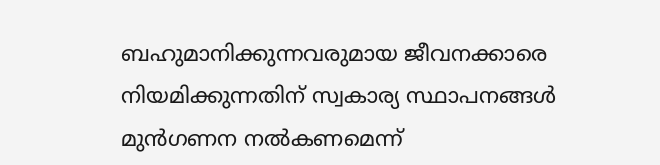ബഹുമാനിക്കുന്നവരുമായ ജീവനക്കാരെ നിയമിക്കുന്നതിന് സ്വകാര്യ സ്ഥാപനങ്ങൾ മുൻഗണന നൽകണമെന്ന്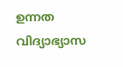ഉന്നത വിദ്യാഭ്യാസ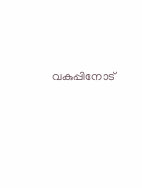വകുപ്പിനോട്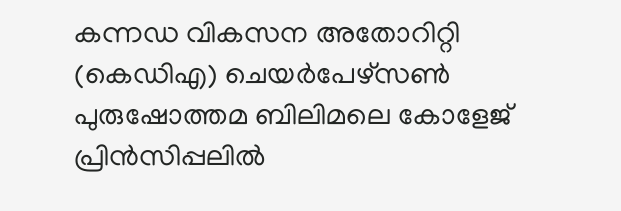കന്നഡ വികസന അതോറിറ്റി (കെഡിഎ) ചെയർപേഴ്സൺ പുരുഷോത്തമ ബിലിമലെ കോളേജ് പ്രിൻസിപ്പലിൽ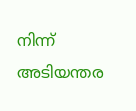നിന്ന് അടിയന്തര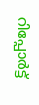റിപ്പോർട്ട്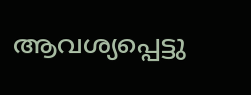ആവശ്യപ്പെട്ടു